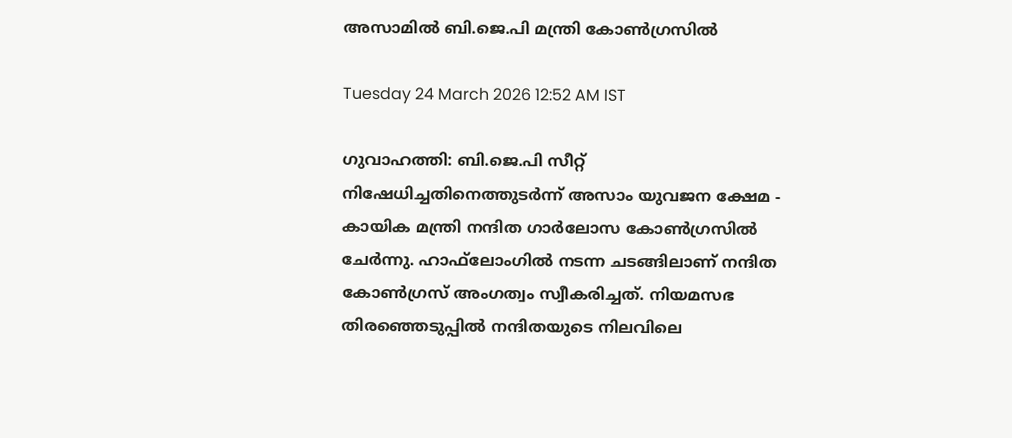അസാമിൽ ബി.ജെ.പി മന്ത്രി കോൺഗ്രസിൽ

Tuesday 24 March 2026 12:52 AM IST

ഗുവാഹത്തി: ബി.ജെ.പി സീറ്റ് നിഷേധിച്ചതിനെത്തുടർന്ന് അസാം യുവജന ക്ഷേമ - കായിക മന്ത്രി നന്ദിത ഗാർലോസ കോൺഗ്രസിൽ ചേർന്നു. ഹാഫ്‌‌ലോംഗിൽ നടന്ന ചടങ്ങിലാണ് നന്ദിത കോൺഗ്രസ് അംഗത്വം സ്വീകരിച്ചത്. നിയമസഭ തിരഞ്ഞെടുപ്പിൽ നന്ദിതയുടെ നിലവിലെ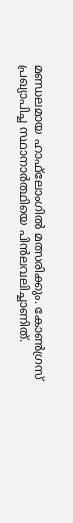മണ്ഡലമായ ഹാഫ്‌ലോംഗിൽ മത്സരിക്കും. കോൺഗ്രസ് പ്രഖ്യാപിച്ച സ്ഥാനാർത്ഥിയെ പിൻലവലിച്ചാണിത്.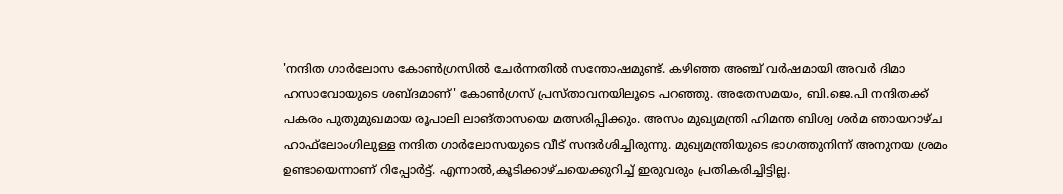'നന്ദിത ഗാർലോസ കോൺഗ്രസിൽ ചേർന്നതിൽ സന്തോഷമുണ്ട്. കഴിഞ്ഞ അഞ്ച് വർഷമായി അവർ ദിമാ ഹസാവോയുടെ ശബ്ദമാണ്' കോൺഗ്രസ് പ്രസ്താവനയിലൂടെ പറഞ്ഞു. അതേസമയം, ബി.ജെ.പി നന്ദിതക്ക് പകരം പുതുമുഖമായ രൂപാലി ലാങ്‌താസയെ മത്സരിപ്പിക്കും. അസം മുഖ്യമന്ത്രി ഹിമന്ത ബിശ്വ ശർമ ഞായറാഴ്ച ഹാഫ്‌ലോംഗിലുള്ള നന്ദിത ഗാർലോസയുടെ വീട് സന്ദർശിച്ചിരുന്നു. മുഖ്യമന്ത്രിയുടെ ഭാഗത്തുനിന്ന് അനുനയ ശ്രമം ഉണ്ടായെന്നാണ് റിപ്പോർട്ട്. എന്നാൽ,കൂടിക്കാഴ്‌ചയെക്കുറിച്ച് ഇരുവരും പ്രതികരിച്ചിട്ടില്ല.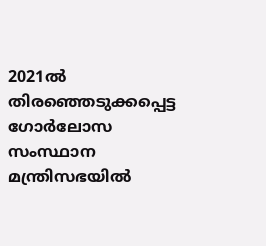2021ൽ തിരഞ്ഞെടുക്കപ്പെട്ട ഗോർലോസ സംസ്ഥാന മന്ത്രിസഭയിൽ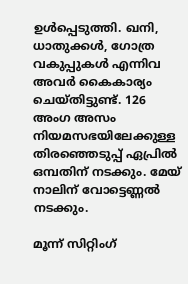ഉൾപ്പെടുത്തി. ഖനി, ധാതുക്കൾ, ഗോത്ര വകുപ്പുകൾ എന്നിവ അവർ കൈകാര്യം ചെയ്തിട്ടുണ്ട്. 126 അംഗ അസം നിയമസഭയിലേക്കുള്ള തിരഞ്ഞെടുപ്പ് ഏപ്രിൽ ഒമ്പതിന് നടക്കും. മേയ് നാലിന് വോട്ടെണ്ണൽ നടക്കും.

മൂന്ന് സിറ്റിംഗ്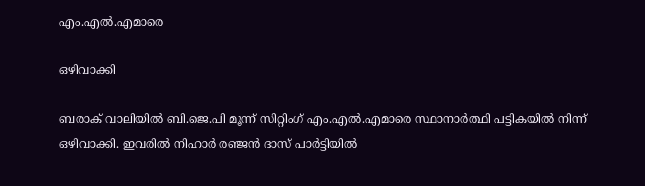എം.എൽ.എമാരെ

ഒഴിവാക്കി

ബരാക് വാലിയിൽ ബി.ജെ.പി മൂന്ന് സിറ്റിംഗ് എം.എൽ.എമാരെ സ്ഥാനാർത്ഥി പട്ടികയിൽ നിന്ന് ഒഴിവാക്കി. ഇവരിൽ നിഹാർ രഞ്ജൻ ദാസ് പാർട്ടിയിൽ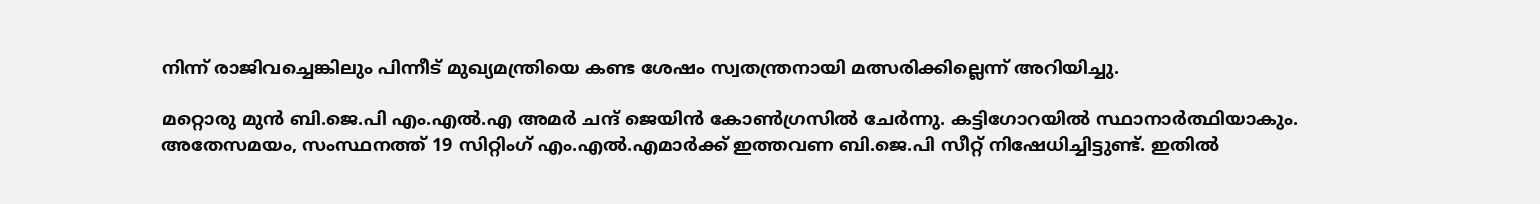നിന്ന് രാജിവച്ചെങ്കിലും പിന്നീട് മുഖ്യമന്ത്രിയെ കണ്ട ശേഷം സ്വതന്ത്രനായി മത്സരിക്കില്ലെന്ന് അറിയിച്ചു.

മറ്റൊരു മുൻ ബി.ജെ.പി എം.എൽ.എ അമർ ചന്ദ് ജെയിൻ കോൺഗ്രസിൽ ചേർന്നു. കട്ടിഗോറയിൽ സ്ഥാനാർത്ഥിയാകും. അതേസമയം, സംസ്ഥനത്ത് 19 സിറ്റിംഗ് എം.എൽ.എമാർക്ക് ഇത്തവണ ബി.ജെ.പി സീറ്റ് നിഷേധിച്ചിട്ടുണ്ട്. ഇതിൽ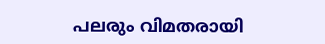പലരും വിമതരായി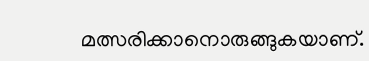മത്സരിക്കാനൊരുങ്ങുകയാണ്.